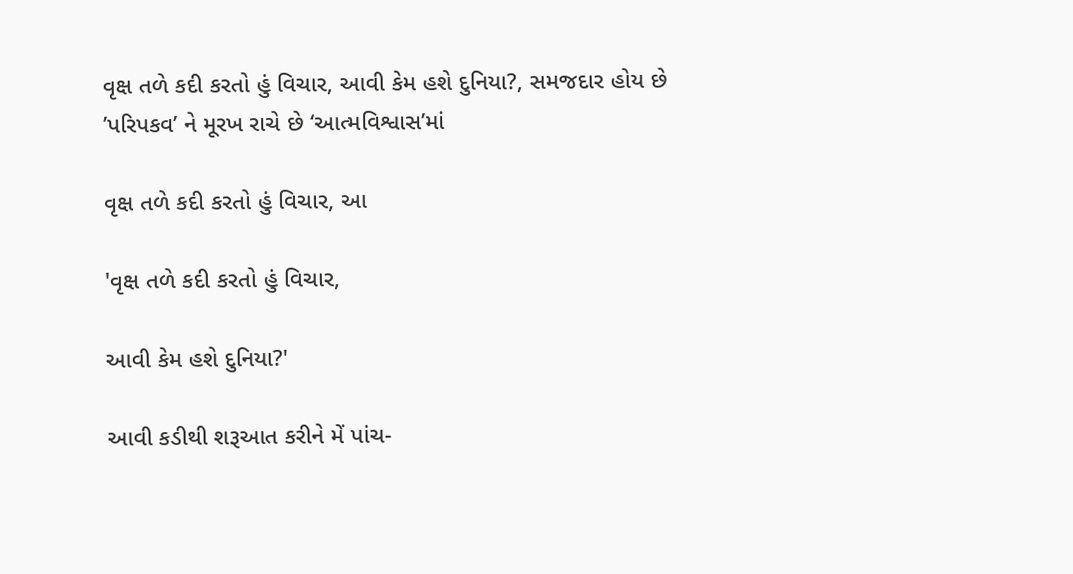વૃક્ષ તળે કદી કરતો હું વિચાર, આવી કેમ હશે દુનિયા?, સમજદાર હોય છે ’પરિપકવ’ ને મૂરખ રાચે છે ‘આત્મવિશ્વાસ’માં

વૃક્ષ તળે કદી કરતો હું વિચાર, આ

'વૃક્ષ તળે કદી કરતો હું વિચાર,

આવી કેમ હશે દુનિયા?'

આવી કડીથી શરૂઆત કરીને મેં પાંચ-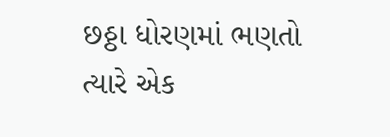છઠ્ઠા ધોરણમાં ભણતો ત્યારે એક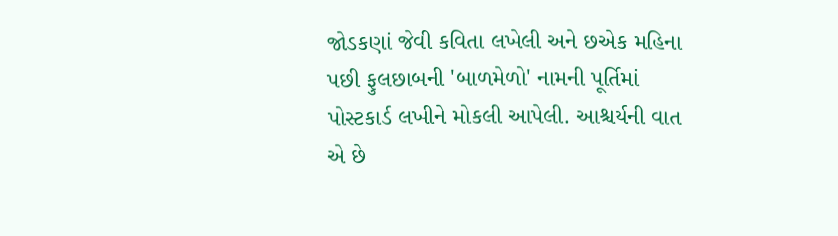જોડકણાં જેવી કવિતા લખેલી અને છએક મહિના પછી ફુલછાબની 'બાળમેળો' નામની પૂર્તિમાં પોસ્ટકાર્ડ લખીને મોકલી આપેલી. આશ્ચર્યની વાત એ છે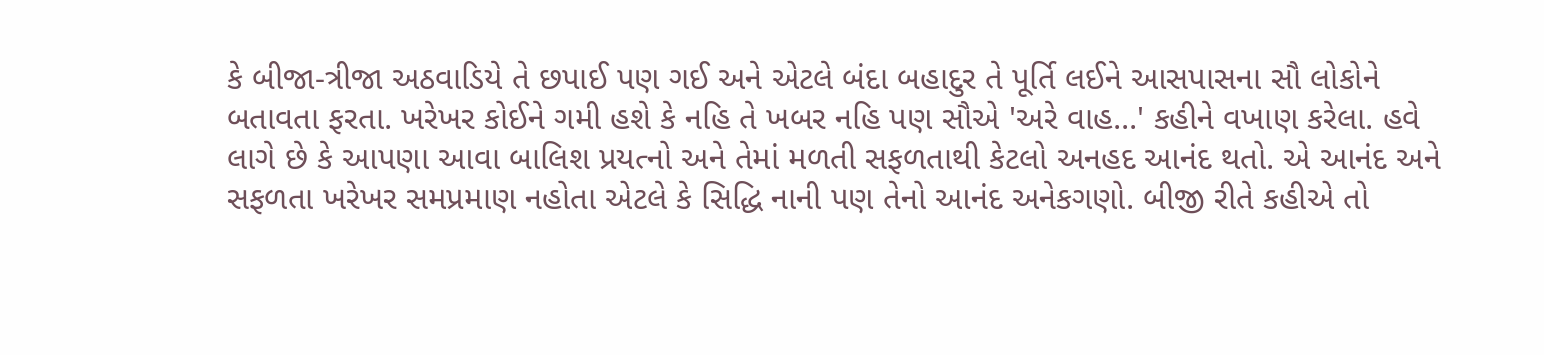કે બીજા-ત્રીજા અઠવાડિયે તે છપાઈ પણ ગઈ અને એટલે બંદા બહાદુર તે પૂર્તિ લઈને આસપાસના સૌ લોકોને બતાવતા ફરતા. ખરેખર કોઈને ગમી હશે કે નહિ તે ખબર નહિ પણ સૌએ 'અરે વાહ...' કહીને વખાણ કરેલા. હવે લાગે છે કે આપણા આવા બાલિશ પ્રયત્નો અને તેમાં મળતી સફળતાથી કેટલો અનહદ આનંદ થતો. એ આનંદ અને સફળતા ખરેખર સમપ્રમાણ નહોતા એટલે કે સિદ્ધિ નાની પણ તેનો આનંદ અનેકગણો. બીજી રીતે કહીએ તો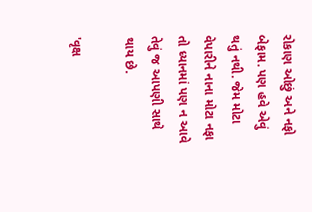રોકાણ ઓછું અને નફો બેફામ. પણ હવે એવું થતું નથી. જેમ મોટા વેપારીને નાના મોટા નફા તો ધ્યાનમાં પણ ન આવે તેવું જ આપણી સાથે થાય છે.

'વૃક્ષ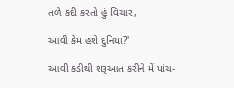તળે કદી કરતો હું વિચાર,

આવી કેમ હશે દુનિયા?'

આવી કડીથી શરૂઆત કરીને મેં પાંચ-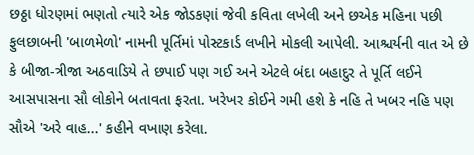છઠ્ઠા ધોરણમાં ભણતો ત્યારે એક જોડકણાં જેવી કવિતા લખેલી અને છએક મહિના પછી ફુલછાબની 'બાળમેળો' નામની પૂર્તિમાં પોસ્ટકાર્ડ લખીને મોકલી આપેલી. આશ્ચર્યની વાત એ છે કે બીજા-ત્રીજા અઠવાડિયે તે છપાઈ પણ ગઈ અને એટલે બંદા બહાદુર તે પૂર્તિ લઈને આસપાસના સૌ લોકોને બતાવતા ફરતા. ખરેખર કોઈને ગમી હશે કે નહિ તે ખબર નહિ પણ સૌએ 'અરે વાહ...' કહીને વખાણ કરેલા.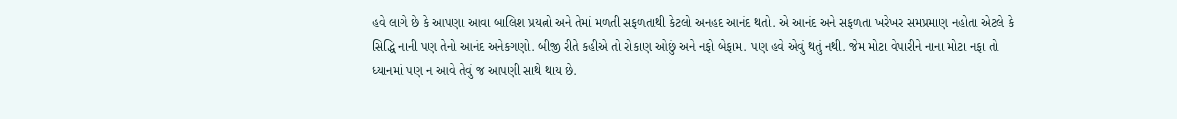હવે લાગે છે કે આપણા આવા બાલિશ પ્રયત્નો અને તેમાં મળતી સફળતાથી કેટલો અનહદ આનંદ થતો. એ આનંદ અને સફળતા ખરેખર સમપ્રમાણ નહોતા એટલે કે સિદ્ધિ નાની પણ તેનો આનંદ અનેકગણો. બીજી રીતે કહીએ તો રોકાણ ઓછું અને નફો બેફામ. પણ હવે એવું થતું નથી. જેમ મોટા વેપારીને નાના મોટા નફા તો ધ્યાનમાં પણ ન આવે તેવું જ આપણી સાથે થાય છે.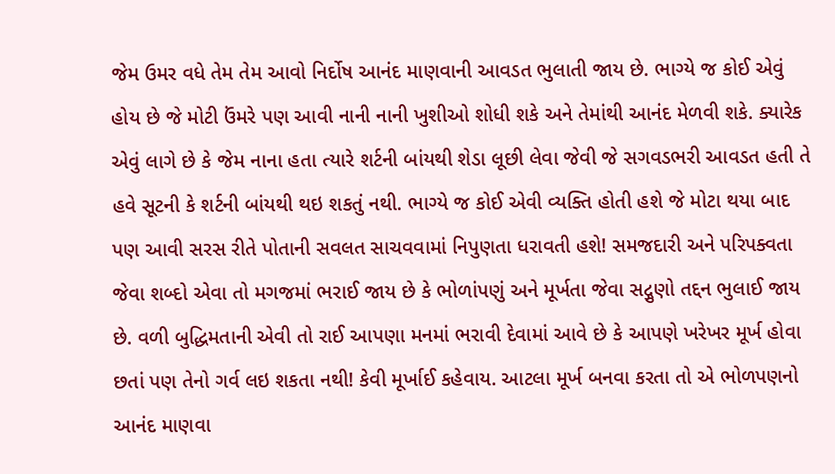જેમ ઉમર વધે તેમ તેમ આવો નિર્દોષ આનંદ માણવાની આવડત ભુલાતી જાય છે. ભાગ્યે જ કોઈ એવું હોય છે જે મોટી ઉંમરે પણ આવી નાની નાની ખુશીઓ શોધી શકે અને તેમાંથી આનંદ મેળવી શકે. ક્યારેક એવું લાગે છે કે જેમ નાના હતા ત્યારે શર્ટની બાંયથી શેડા લૂછી લેવા જેવી જે સગવડભરી આવડત હતી તે હવે સૂટની કે શર્ટની બાંયથી થઇ શકતું નથી. ભાગ્યે જ કોઈ એવી વ્યક્તિ હોતી હશે જે મોટા થયા બાદ પણ આવી સરસ રીતે પોતાની સવલત સાચવવામાં નિપુણતા ધરાવતી હશે! સમજદારી અને પરિપક્વતા જેવા શબ્દો એવા તો મગજમાં ભરાઈ જાય છે કે ભોળાંપણું અને મૂર્ખતા જેવા સદ્ગુણો તદ્દન ભુલાઈ જાય છે. વળી બુદ્ધિમતાની એવી તો રાઈ આપણા મનમાં ભરાવી દેવામાં આવે છે કે આપણે ખરેખર મૂર્ખ હોવા છતાં પણ તેનો ગર્વ લઇ શકતા નથી! કેવી મૂર્ખાઈ કહેવાય. આટલા મૂર્ખ બનવા કરતા તો એ ભોળપણનો આનંદ માણવા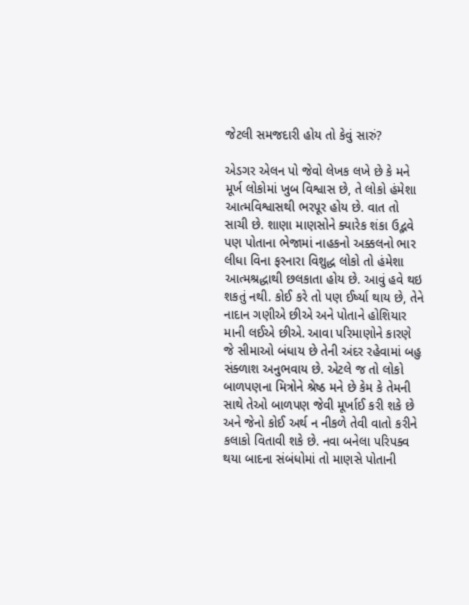જેટલી સમજદારી હોય તો કેવું સારું?

એડગર એલન પો જેવો લેખક લખે છે કે મને મૂર્ખ લોકોમાં ખુબ વિશ્વાસ છે, તે લોકો હંમેશા આત્મવિશ્વાસથી ભરપૂર હોય છે. વાત તો સાચી છે. શાણા માણસોને ક્યારેક શંકા ઉદ્ભવે પણ પોતાના ભેજામાં નાહકનો અક્કલનો ભાર લીધા વિના ફરનારા વિશુદ્ધ લોકો તો હંમેશા આત્મશ્રદ્ધાથી છલકાતા હોય છે. આવું હવે થઇ શકતું નથી. કોઈ કરે તો પણ ઈર્ષ્યા થાય છે, તેને નાદાન ગણીએ છીએ અને પોતાને હોશિયાર માની લઈએ છીએ. આવા પરિમાણોને કારણે જે સીમાઓ બંધાય છે તેની અંદર રહેવામાં બહુ સંક્ળાશ અનુભવાય છે. એટલે જ તો લોકો બાળપણના મિત્રોને શ્રેષ્ઠ મને છે કેમ કે તેમની સાથે તેઓ બાળપણ જેવી મૂર્ખાઈ કરી શકે છે અને જેનો કોઈ અર્થ ન નીકળે તેવી વાતો કરીને કલાકો વિતાવી શકે છે. નવા બનેલા પરિપક્વ થયા બાદના સંબંધોમાં તો માણસે પોતાની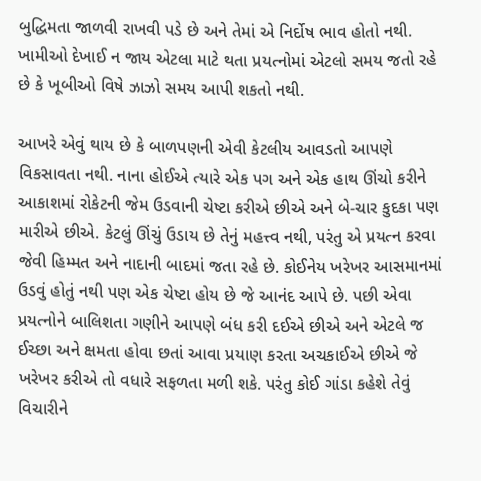બુદ્ધિમતા જાળવી રાખવી પડે છે અને તેમાં એ નિર્દોષ ભાવ હોતો નથી. ખામીઓ દેખાઈ ન જાય એટલા માટે થતા પ્રયત્નોમાં એટલો સમય જતો રહે છે કે ખૂબીઓ વિષે ઝાઝો સમય આપી શકતો નથી.

આખરે એવું થાય છે કે બાળપણની એવી કેટલીય આવડતો આપણે વિકસાવતા નથી. નાના હોઈએ ત્યારે એક પગ અને એક હાથ ઊંચો કરીને આકાશમાં રોકેટની જેમ ઉડવાની ચેષ્ટા કરીએ છીએ અને બે-ચાર કુદકા પણ મારીએ છીએ. કેટલું ઊંચું ઉડાય છે તેનું મહત્ત્વ નથી, પરંતુ એ પ્રયત્ન કરવા જેવી હિમ્મત અને નાદાની બાદમાં જતા રહે છે. કોઈનેય ખરેખર આસમાનમાં ઉડવું હોતું નથી પણ એક ચેષ્ટા હોય છે જે આનંદ આપે છે. પછી એવા પ્રયત્નોને બાલિશતા ગણીને આપણે બંધ કરી દઈએ છીએ અને એટલે જ ઈચ્છા અને ક્ષમતા હોવા છતાં આવા પ્રયાણ કરતા અચકાઈએ છીએ જે ખરેખર કરીએ તો વધારે સફળતા મળી શકે. પરંતુ કોઈ ગાંડા કહેશે તેવું વિચારીને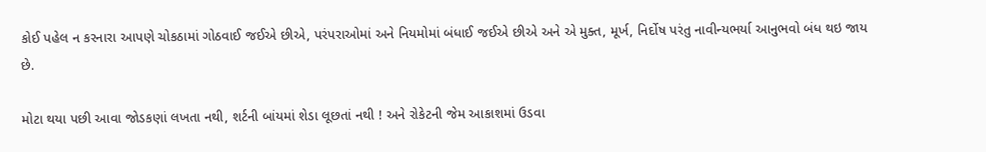કોઈ પહેલ ન કરનારા આપણે ચોકઠામાં ગોઠવાઈ જઈએ છીએ, પરંપરાઓમાં અને નિયમોમાં બંધાઈ જઈએ છીએ અને એ મુક્ત, મૂર્ખ, નિર્દોષ પરંતુ નાવીન્યભર્યા આનુભવો બંધ થઇ જાય છે.

મોટા થયા પછી આવા જોડકણાં લખતા નથી, શર્ટની બાંયમાં શેડા લૂછતાં નથી ! અને રોકેટની જેમ આકાશમાં ઉડવા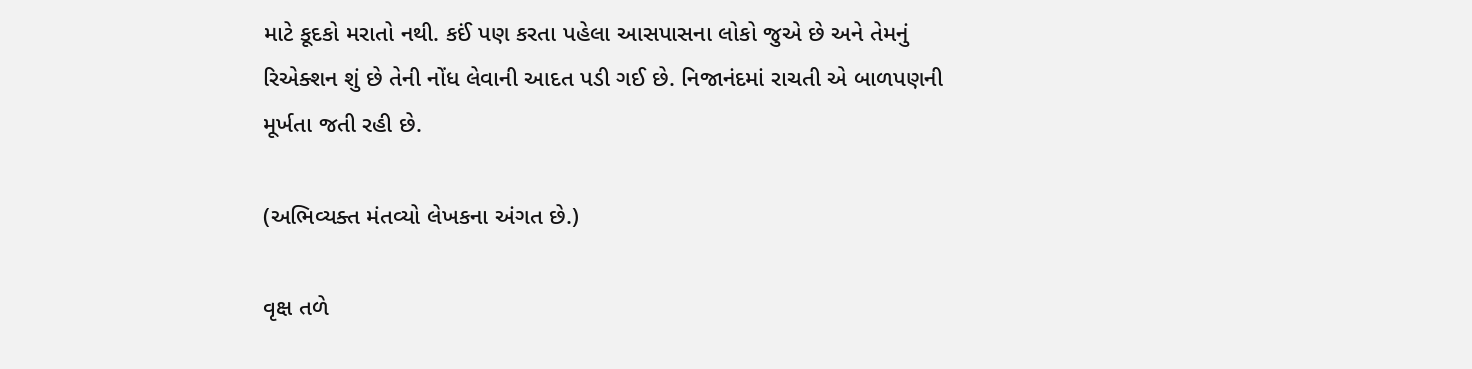માટે કૂદકો મરાતો નથી. કઈં પણ કરતા પહેલા આસપાસના લોકો જુએ છે અને તેમનું રિએક્શન શું છે તેની નોંધ લેવાની આદત પડી ગઈ છે. નિજાનંદમાં રાચતી એ બાળપણની મૂર્ખતા જતી રહી છે.

(અભિવ્યક્ત મંતવ્યો લેખકના અંગત છે.)

વૃક્ષ તળે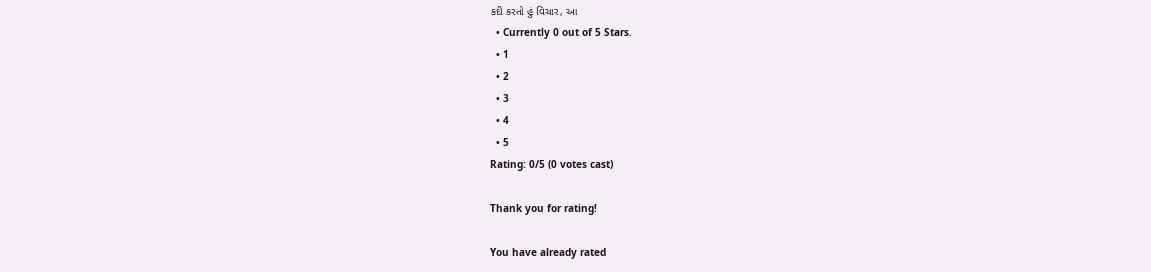કદી કરતો હું વિચાર, આ
  • Currently 0 out of 5 Stars.
  • 1
  • 2
  • 3
  • 4
  • 5
Rating: 0/5 (0 votes cast)

Thank you for rating!

You have already rated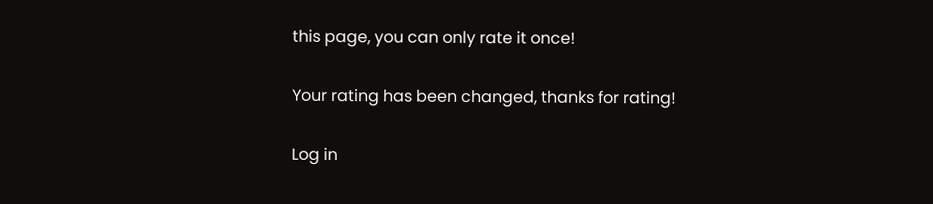this page, you can only rate it once!

Your rating has been changed, thanks for rating!

Log in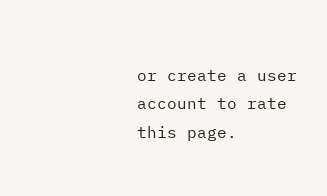or create a user account to rate this page.